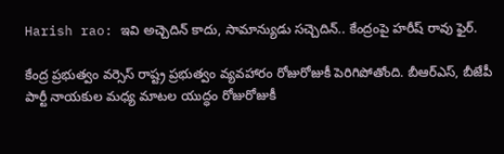Harish rao: ఇవి అచ్చెదిన్‌ కాదు, సామాన్యుడు సచ్చెదిన్‌.. కేంద్రంపై హరీష్‌ రావు ఫైర్‌.

కేంద్ర ప్రభుత్వం వర్సెస్‌ రాష్ట్ర ప్రభుత్వం వ్యవహారం రోజురోజుకీ పెరిగిపోతోంది. బీఆర్‌ఎస్‌, బీజేపీ పార్టీ నాయకుల మధ్య మాటల యుద్ధం రోజురోజుకీ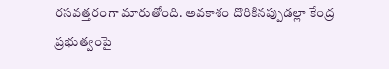రసవత్తరంగా మారుతోంది. అవకాశం దొరికినప్పుడల్లా కేంద్ర ప్రభుత్వంపై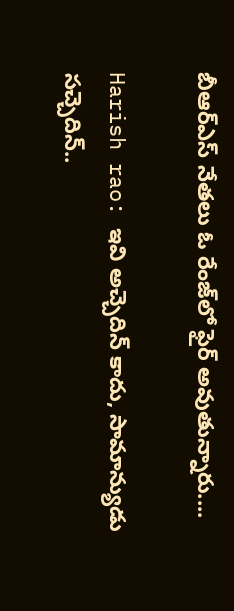బీఆర్‌ఎస్‌ నేతలు ఓ రేంజ్‌లో ఫైర్‌ అవుతున్నారు....

Harish rao: ఇవి అచ్చెదిన్‌ కాదు, సామాన్యుడు సచ్చెదిన్‌..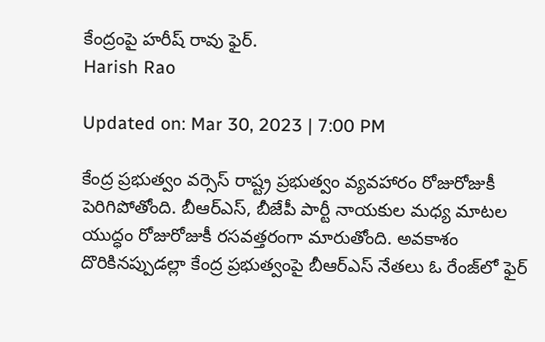కేంద్రంపై హరీష్‌ రావు ఫైర్‌.
Harish Rao

Updated on: Mar 30, 2023 | 7:00 PM

కేంద్ర ప్రభుత్వం వర్సెస్‌ రాష్ట్ర ప్రభుత్వం వ్యవహారం రోజురోజుకీ పెరిగిపోతోంది. బీఆర్‌ఎస్‌, బీజేపీ పార్టీ నాయకుల మధ్య మాటల యుద్ధం రోజురోజుకీ రసవత్తరంగా మారుతోంది. అవకాశం దొరికినప్పుడల్లా కేంద్ర ప్రభుత్వంపై బీఆర్‌ఎస్‌ నేతలు ఓ రేంజ్‌లో ఫైర్‌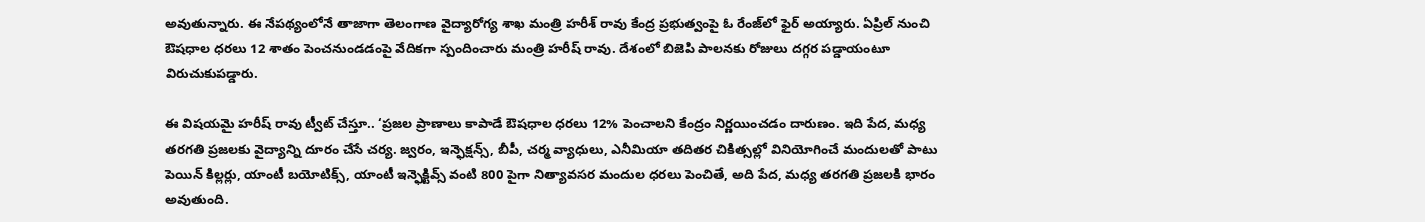అవుతున్నారు. ఈ నేపథ్యంలోనే తాజాగా తెలంగాణ వైద్యారోగ్య శాఖ మంత్రి హరీశ్‌ రావు కేంద్ర ప్రభుత్వంపై ఓ రేంజ్‌లో ఫైర్‌ అయ్యారు. ఏప్రిల్‌ నుంచి ఔషధాల ధరలు 12 శాతం పెంచనుండడంపై వేదికగా స్పందించారు మంత్రి హరీష్‌ రావు. దేశంలో బిజెపి పాలనకు రోజులు దగ్గర పడ్డాయంటూ విరుచుకుపడ్డారు.

ఈ విషయమై హరీష్ రావు ట్వీట్ చేస్తూ.. ‘ప్రజల ప్రాణాలు కాపాడే ఔషధాల ధరలు 12% పెంచాలని కేంద్రం నిర్ణయించడం దారుణం. ఇది పేద, మధ్య తరగతి ప్రజలకు వైద్యాన్ని దూరం చేసే చర్య. జ్వరం, ఇన్ఫెక్షన్స్, బీపీ, చర్మ వ్యాధులు, ఎనీమియా తదితర చికిత్సల్లో వినియోగించే మందులతో పాటు పెయిన్ కిల్లర్లు, యాంటీ బయోటిక్స్, యాంటీ ఇన్ఫెక్టివ్స్ వంటి 800 పైగా నిత్యావసర మందుల ధరలు పెంచితే, అది పేద, మధ్య తరగతి ప్రజలకి భారం అవుతుంది.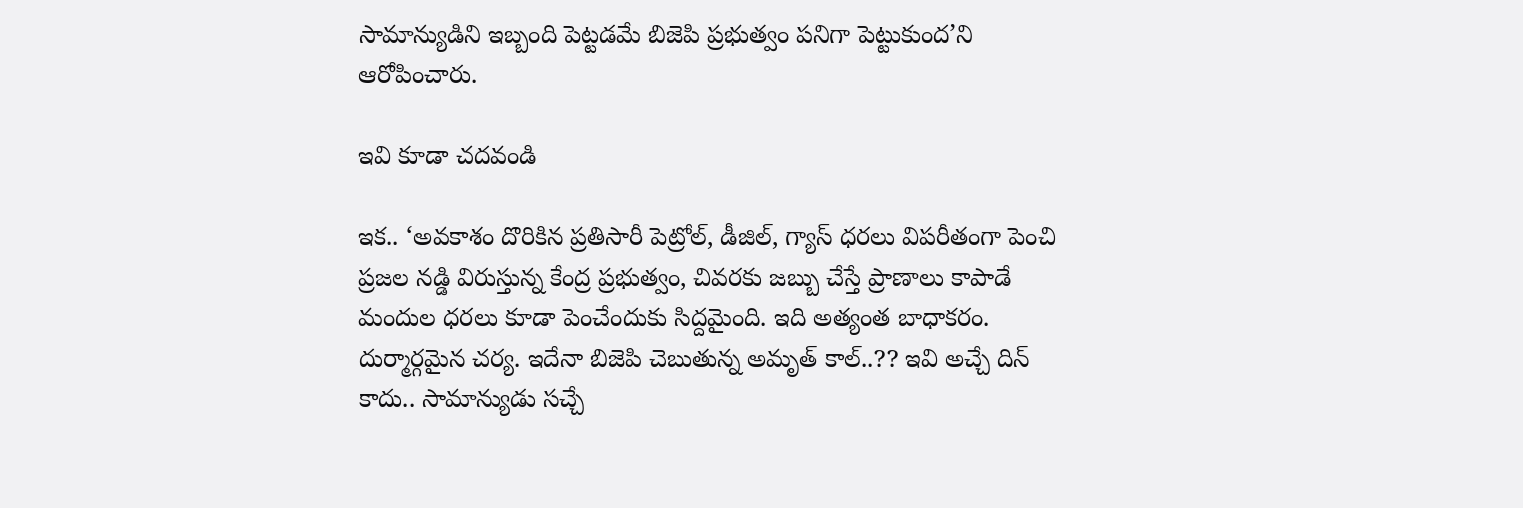సామాన్యుడిని ఇబ్బంది పెట్టడమే బిజెపి ప్రభుత్వం పనిగా పెట్టుకుంద’ని ఆరోపించారు.

ఇవి కూడా చదవండి

ఇక.. ‘అవకాశం దొరికిన ప్రతిసారీ పెట్రోల్, డీజిల్, గ్యాస్ ధరలు విపరీతంగా పెంచి ప్రజల నడ్డి విరుస్తున్న కేంద్ర ప్రభుత్వం, చివరకు జబ్బు చేస్తే ప్రాణాలు కాపాడే మందుల ధరలు కూడా పెంచేందుకు సిద్దమైంది. ఇది అత్యంత బాధాకరం. దుర్మార్గమైన చర్య. ఇదేనా బిజెపి చెబుతున్న అమృత్ కాల్..?? ఇవి అచ్చే దిన్ కాదు.. సామాన్యుడు సచ్చే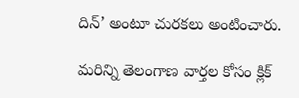దిన్’ అంటూ చురకలు అంటించారు.

మరిన్ని తెలంగాణ వార్తల కోసం క్లిక్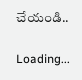చేయండి..

Loading...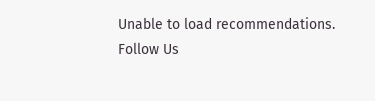Unable to load recommendations.
Follow Us